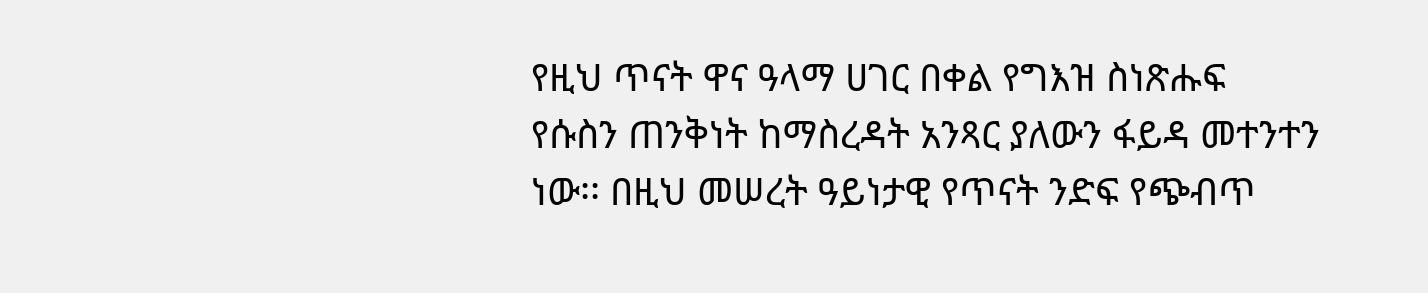የዚህ ጥናት ዋና ዓላማ ሀገር በቀል የግእዝ ስነጽሑፍ የሱስን ጠንቅነት ከማስረዳት አንጻር ያለውን ፋይዳ መተንተን ነው፡፡ በዚህ መሠረት ዓይነታዊ የጥናት ንድፍ የጭብጥ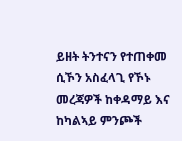ይዘት ትንተናን የተጠቀመ ሲኾን አስፈላጊ የኾኑ መረጃዎች ከቀዳማይ እና ከካልኣይ ምንጮች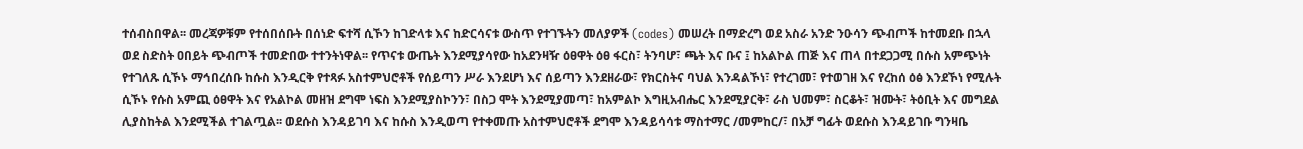ተሰብስበዋል፡፡ መረጃዎቹም የተሰበሰቡት በሰነድ ፍተሻ ሲኾን ከገድላቱ እና ከድርሳናቱ ውስጥ የተገኙትን መለያዎች (codes) መሠረት በማድረግ ወደ አስራ አንድ ንዑሳን ጭብጦች ከተመደቡ በኋላ ወደ ስድስት ዐበይት ጭብጦች ተመድበው ተተንትነዋል፡፡ የጥናቱ ውጤት እንደሚያሳየው ከአደንዛዥ ዕፀዋት ዕፀ ፋርስ፣ ትንባሆ፣ ጫት እና ቡና ፤ ከአልኮል ጠጅ እና ጠላ በተደጋጋሚ በሱስ አምጭነት የተገለጹ ሲኾኑ ማኅበረሰቡ ከሱስ እንዲርቅ የተጻፉ አስተምህሮቶች የሰይጣን ሥራ እንደሆነ እና ሰይጣን እንደዘራው፣ የክርስትና ባህል እንዳልኾነ፣ የተረገመ፣ የተወገዘ እና የረከሰ ዕፅ እንደኾነ የሚሉት ሲኾኑ የሱስ አምጪ ዕፀዋት እና የአልኮል መዘዝ ደግሞ ነፍስ እንደሚያስኮንን፣ በስጋ ሞት እንደሚያመጣ፣ ከአምልኮ እግዚአብሔር እንደሚያርቅ፣ ራስ ህመም፣ ስርቆት፣ ዝሙት፣ ትዕቢት እና መግደል ሊያስከትል እንደሚችል ተገልጧል፡፡ ወደሱስ እንዳይገባ እና ከሱስ እንዲወጣ የተቀመጡ አስተምህሮቶች ደግሞ እንዳይሳሳቱ ማስተማር /መምከር/፣ በአቻ ግፊት ወደሱስ እንዳይገቡ ግንዛቤ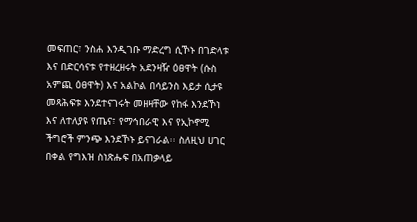መፍጠር፣ ንስሐ እንዲገቡ ማድረግ ሲኾኑ በገድላቱ እና በድርሳናቱ የተዘረዘሩት አደንዛዥ ዕፀዋት (ሱስ አምጪ ዕፀዋት) እና አልኮል በሳይንስ እይታ ሲታዩ መጻሕፍቱ እንደተናገሩት መዘዛቸው የከፋ እንደኾነ እና ለተለያዩ የጤና፣ የማኅበራዊ እና የኢኮኖሚ ችግሮች ምንጭ እንደኾኑ ይናገራል፡፡ ስለዚህ ሀገር በቀል የግእዝ ስነጽሑፍ በአጠቃላይ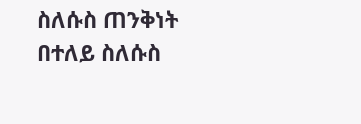ስለሱስ ጠንቅነት በተለይ ስለሱስ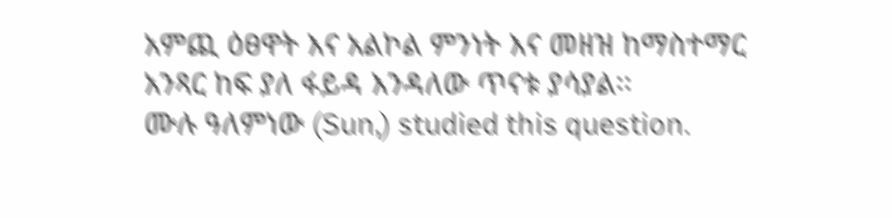አምጪ ዕፀዋት እና አልኮል ምንነት እና መዘዝ ከማስተማር አንጻር ከፍ ያለ ፋይዳ እንዳለው ጥናቱ ያሳያል፡፡
ሙሉ ዓለምነው (Sun,) studied this question.